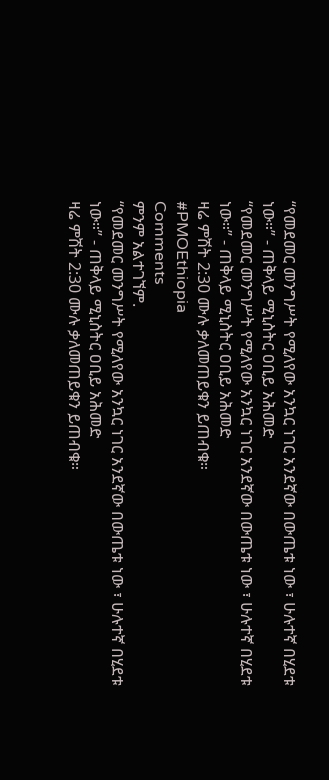“የመደመር መንግሥት የሚለየው አንኳር ነገር አንደኛው በውጤቱ ነው ፣ ሁሉተኛ በሂደቱ ነው።” - ጠቅላይ ሚኒስትር ዐቢይ አሕመድ
“የመደመር መንግሥት የሚለየው አንኳር ነገር አንደኛው በውጤቱ ነው ፣ ሁሉተኛ በሂደቱ ነው።” - ጠቅላይ ሚኒስትር ዐቢይ አሕመድ
ዛሬ ምሽት 2:30 ሙሉ ቃለመጠይቁን ይጠብቁ።
#PMOEthiopia
Comments
ምንም አልተገኘም.
“የመደመር መንግሥት የሚለየው አንኳር ነገር አንደኛው በውጤቱ ነው ፣ ሁሉተኛ በሂደቱ ነው።” - ጠቅላይ ሚኒስትር ዐቢይ አሕመድ
ዛሬ ምሽት 2:30 ሙሉ ቃለመጠይቁን ይጠብቁ።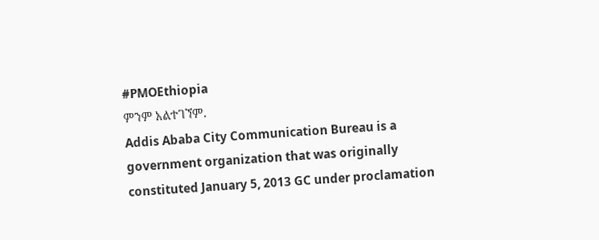#PMOEthiopia
ምንም አልተገኘም.
Addis Ababa City Communication Bureau is a government organization that was originally constituted January 5, 2013 GC under proclamation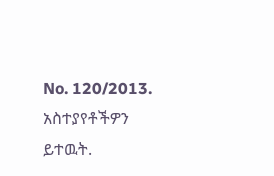No. 120/2013.
አስተያየቶችዎን ይተዉት.